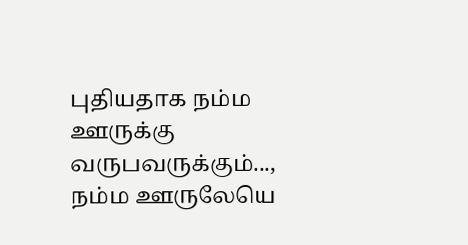புதியதாக நம்ம ஊருக்கு வருபவருக்கும்...,
நம்ம ஊருலேயெ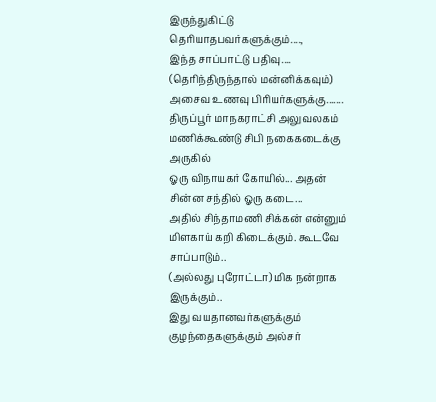இருந்துகிட்டு தெரியாதபவர்களுக்கும்....,
இந்த சாப்பாட்டு பதிவு....
(தெரிந்திருந்தால் மன்னிக்கவும்)
அசைவ உணவு பிரியர்களுக்கு.......
திருப்பூர் மாநகராட்சி அலுவலகம் மணிக்கூண்டு சிபி நகைகடைக்கு அருகில்
ஓரு விநாயகர் கோயில்... அதன் சின்ன சந்தில் ஓரு கடை...
அதில் சிந்தாமணி சிக்கன் என்னும் மிளகாய் கறி கிடைக்கும். கூடவே சாப்பாடும்..
(அல்லது புரோட்டா) மிக நன்றாக இருக்கும்..
இது வயதானவர்களுக்கும் குழந்தைகளுக்கும் அல்சர்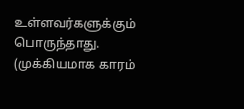உள்ளவர்களுக்கும் பொருந்தாது. (முக்கியமாக காரம்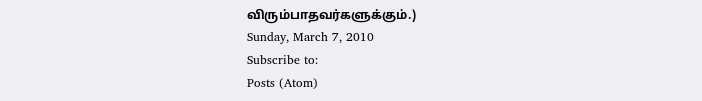விரும்பாதவர்களுக்கும்.)
Sunday, March 7, 2010
Subscribe to:
Posts (Atom)